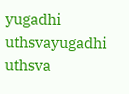yugadhi uthsvayugadhi uthsva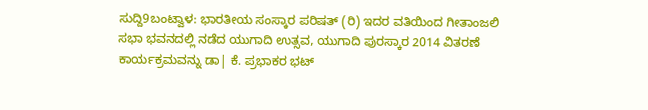ಸುದ್ದಿ9ಬಂಟ್ವಾಳ: ಭಾರತೀಯ ಸಂಸ್ಕಾರ ಪರಿಷತ್ (ರಿ) ಇದರ ವತಿಯಿಂದ ಗೀತಾಂಜಲಿ ಸಭಾ ಭವನದಲ್ಲಿ ನಡೆದ ಯುಗಾದಿ ಉತ್ಸವ, ಯುಗಾದಿ ಪುರಸ್ಕಾರ 2014 ವಿತರಣೆ ಕಾರ್ಯಕ್ರಮವನ್ನು ಡಾ| ಕೆ. ಪ್ರಭಾಕರ ಭಟ್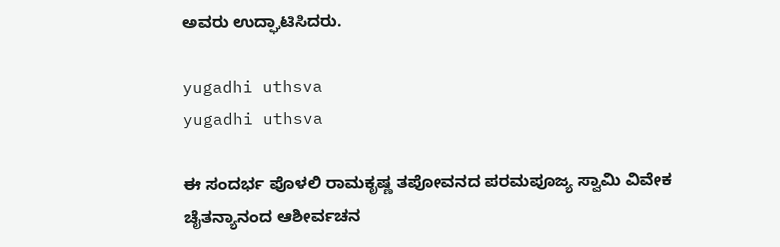ಅವರು ಉದ್ಘಾಟಿಸಿದರು.

yugadhi uthsva
yugadhi uthsva

ಈ ಸಂದರ್ಭ ಪೊಳಲಿ ರಾಮಕೃಷ್ಣ ತಪೋವನದ ಪರಮಪೂಜ್ಯ ಸ್ವಾಮಿ ವಿವೇಕ ಚೈತನ್ಯಾನಂದ ಆಶೀರ್ವಚನ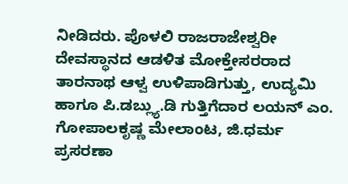ನೀಡಿದರು. ಪೊಳಲಿ ರಾಜರಾಜೇಶ್ವರೀ ದೇವಸ್ಥಾನದ ಆಡಳಿತ ಮೋಕ್ತೇಸರರಾದ ತಾರನಾಥ ಆಳ್ವ ಉಳಿಪಾಡಿಗುತ್ತು, ಉದ್ಯಮಿ ಹಾಗೂ ಪಿ.ಡಬ್ಲ್ಯು.ಡಿ ಗುತ್ತಿಗೆದಾರ ಲಯನ್ ಎಂ. ಗೋಪಾಲಕೃಷ್ಣ ಮೇಲಾಂಟ, ಜಿ.ಧರ್ಮ ಪ್ರಸರಣಾ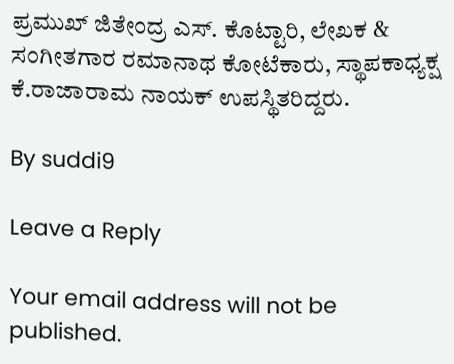ಪ್ರಮುಖ್ ಜಿತೇಂದ್ರ ಎಸ್. ಕೊಟ್ಟಾರಿ, ಲೇಖಕ & ಸಂಗೀತಗಾರ ರಮಾನಾಥ ಕೋಟೆಕಾರು, ಸ್ಥಾಪಕಾಧ್ಯಕ್ಷ ಕೆ.ರಾಜಾರಾಮ ನಾಯಕ್ ಉಪಸ್ಥಿತರಿದ್ದರು.

By suddi9

Leave a Reply

Your email address will not be published.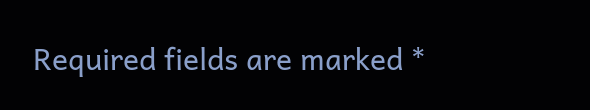Required fields are marked *